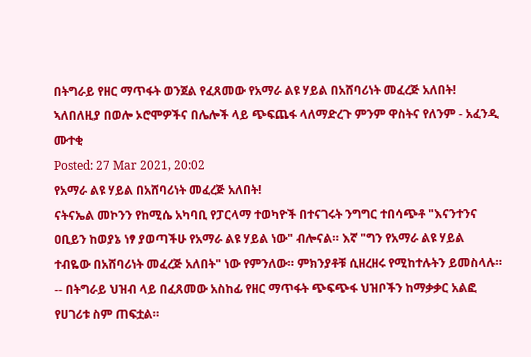በትግራይ የዘር ማጥፋት ወንጀል የፈጸመው የአማራ ልዩ ሃይል በአሸባሪነት መፈረጅ አለበት! ኣለበለዚያ በወሎ ኦሮሞዎችና በሌሎች ላይ ጭፍጨፋ ላለማድረጉ ምንም ዋስትና የለንም - አፈንዲ ሙተቂ
Posted: 27 Mar 2021, 20:02
የአማራ ልዩ ሃይል በአሸባሪነት መፈረጅ አለበት!
ናትናኤል መኮንን የከሚሴ አካባቢ የፓርላማ ተወካዮች በተናገሩት ንግግር ተበሳጭቶ "እናንተንና ዐቢይን ከወያኔ ነፃ ያወጣችሁ የአማራ ልዩ ሃይል ነው" ብሎናል። እኛ "ግን የአማራ ልዩ ሃይል ተብዬው በአሸባሪነት መፈረጅ አለበት" ነው የምንለው። ምክንያቶቹ ሲዘረዘሩ የሚከተሉትን ይመስላሉ።
-- በትግራይ ህዝብ ላይ በፈጸመው አስከፊ የዘር ማጥፋት ጭፍጭፋ ህዝቦችን ከማቃቃር አልፎ የሀገሪቱ ስም ጠፍቷል።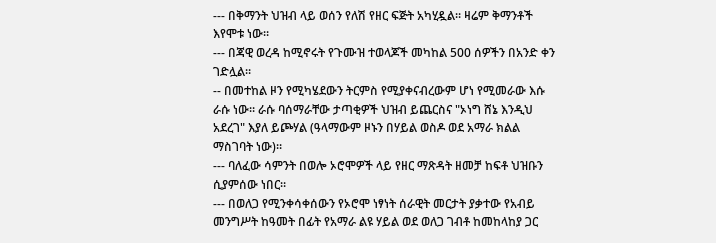--- በቅማንት ህዝብ ላይ ወሰን የለሽ የዘር ፍጅት አካሂዷል። ዛሬም ቅማንቶች እየሞቱ ነው።
--- በጃዊ ወረዳ ከሚኖሩት የጉሙዝ ተወላጆች መካከል 500 ሰዎችን በአንድ ቀን ገድሏል።
-- በመተከል ዞን የሚካሄደውን ትርምስ የሚያቀናብረውም ሆነ የሚመራው እሱ ራሱ ነው። ራሱ ባሰማራቸው ታጣቂዎች ህዝብ ይጨርስና "ኦነግ ሸኔ እንዲህ አደረገ" እያለ ይጮሃል (ዓላማውም ዞኑን በሃይል ወስዶ ወደ አማራ ክልል ማስገባት ነው)።
--- ባለፈው ሳምንት በወሎ ኦሮሞዎች ላይ የዘር ማጽዳት ዘመቻ ከፍቶ ህዝቡን ሲያምሰው ነበር።
--- በወለጋ የሚንቀሳቀሰውን የኦሮሞ ነፃነት ሰራዊት መርታት ያቃተው የአብይ መንግሥት ከዓመት በፊት የአማራ ልዩ ሃይል ወደ ወለጋ ገብቶ ከመከላከያ ጋር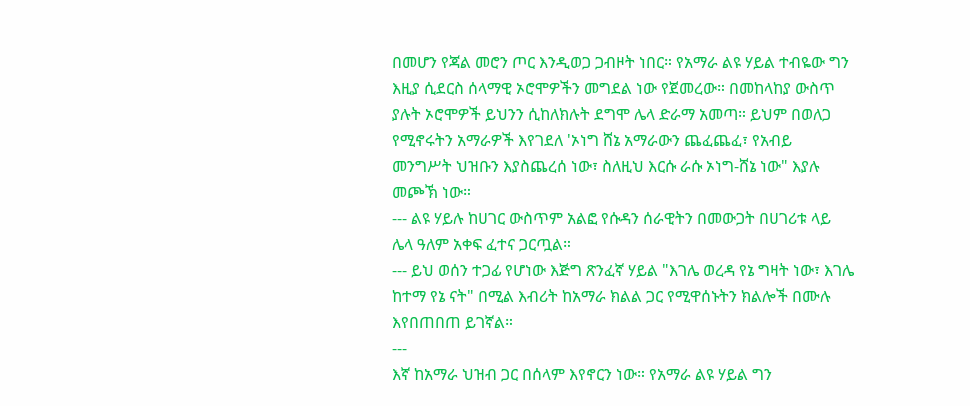በመሆን የጃል መሮን ጦር እንዲወጋ ጋብዞት ነበር። የአማራ ልዩ ሃይል ተብዬው ግን እዚያ ሲደርስ ሰላማዊ ኦሮሞዎችን መግደል ነው የጀመረው። በመከላከያ ውስጥ ያሉት ኦሮሞዎች ይህንን ሲከለክሉት ደግሞ ሌላ ድራማ አመጣ። ይህም በወለጋ የሚኖሩትን አማራዎች እየገደለ 'ኦነግ ሸኔ አማራውን ጨፈጨፈ፣ የአብይ መንግሥት ህዝቡን እያስጨረሰ ነው፣ ስለዚህ እርሱ ራሱ ኦነግ-ሸኔ ነው" እያሉ መጮኽ ነው።
--- ልዩ ሃይሉ ከሀገር ውስጥም አልፎ የሱዳን ሰራዊትን በመውጋት በሀገሪቱ ላይ ሌላ ዓለም አቀፍ ፈተና ጋርጧል።
--- ይህ ወሰን ተጋፊ የሆነው እጅግ ጽንፈኛ ሃይል "እገሌ ወረዳ የኔ ግዛት ነው፣ እገሌ ከተማ የኔ ናት" በሚል እብሪት ከአማራ ክልል ጋር የሚዋሰኑትን ክልሎች በሙሉ እየበጠበጠ ይገኛል።
---
እኛ ከአማራ ህዝብ ጋር በሰላም እየኖርን ነው። የአማራ ልዩ ሃይል ግን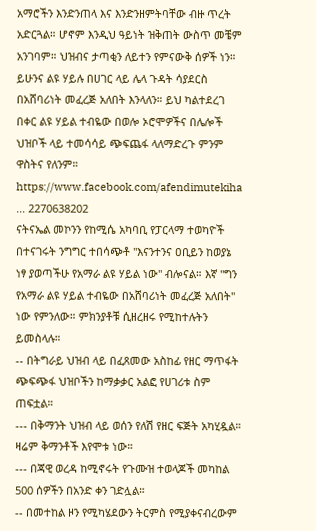አማሮችን እንድንጠላ እና እንድንዘምትባቸው ብዙ ጥረት አድርጓል። ሆኖም እንዲህ ዓይነት ዝቅጠት ውስጥ መቼም አንገባም። ህዝብና ታጣቂን ለይተን የምናውቅ ሰዎች ነን። ይሁንና ልዩ ሃይሉ በሀገር ላይ ሌላ ጉዳት ሳያደርስ በአሸባሪነት መፈረጅ አለበት እንላለን። ይህ ካልተደረገ በቀር ልዩ ሃይል ተብዬው በወሎ ኦሮሞዎችና በሌሎች ህዝቦች ላይ ተመሳሳይ ጭፍጨፋ ላለማድረጉ ምንም ዋስትና የለንም።
https://www.facebook.com/afendimutekiha ... 2270638202
ናትናኤል መኮንን የከሚሴ አካባቢ የፓርላማ ተወካዮች በተናገሩት ንግግር ተበሳጭቶ "እናንተንና ዐቢይን ከወያኔ ነፃ ያወጣችሁ የአማራ ልዩ ሃይል ነው" ብሎናል። እኛ "ግን የአማራ ልዩ ሃይል ተብዬው በአሸባሪነት መፈረጅ አለበት" ነው የምንለው። ምክንያቶቹ ሲዘረዘሩ የሚከተሉትን ይመስላሉ።
-- በትግራይ ህዝብ ላይ በፈጸመው አስከፊ የዘር ማጥፋት ጭፍጭፋ ህዝቦችን ከማቃቃር አልፎ የሀገሪቱ ስም ጠፍቷል።
--- በቅማንት ህዝብ ላይ ወሰን የለሽ የዘር ፍጅት አካሂዷል። ዛሬም ቅማንቶች እየሞቱ ነው።
--- በጃዊ ወረዳ ከሚኖሩት የጉሙዝ ተወላጆች መካከል 500 ሰዎችን በአንድ ቀን ገድሏል።
-- በመተከል ዞን የሚካሄደውን ትርምስ የሚያቀናብረውም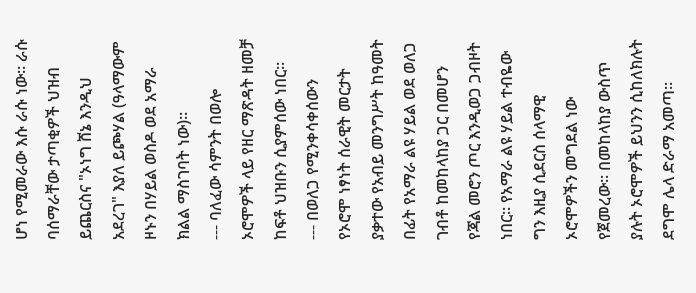ሆነ የሚመራው እሱ ራሱ ነው። ራሱ ባሰማራቸው ታጣቂዎች ህዝብ ይጨርስና "ኦነግ ሸኔ እንዲህ አደረገ" እያለ ይጮሃል (ዓላማውም ዞኑን በሃይል ወስዶ ወደ አማራ ክልል ማስገባት ነው)።
--- ባለፈው ሳምንት በወሎ ኦሮሞዎች ላይ የዘር ማጽዳት ዘመቻ ከፍቶ ህዝቡን ሲያምሰው ነበር።
--- በወለጋ የሚንቀሳቀሰውን የኦሮሞ ነፃነት ሰራዊት መርታት ያቃተው የአብይ መንግሥት ከዓመት በፊት የአማራ ልዩ ሃይል ወደ ወለጋ ገብቶ ከመከላከያ ጋር በመሆን የጃል መሮን ጦር እንዲወጋ ጋብዞት ነበር። የአማራ ልዩ ሃይል ተብዬው ግን እዚያ ሲደርስ ሰላማዊ ኦሮሞዎችን መግደል ነው የጀመረው። በመከላከያ ውስጥ ያሉት ኦሮሞዎች ይህንን ሲከለክሉት ደግሞ ሌላ ድራማ አመጣ።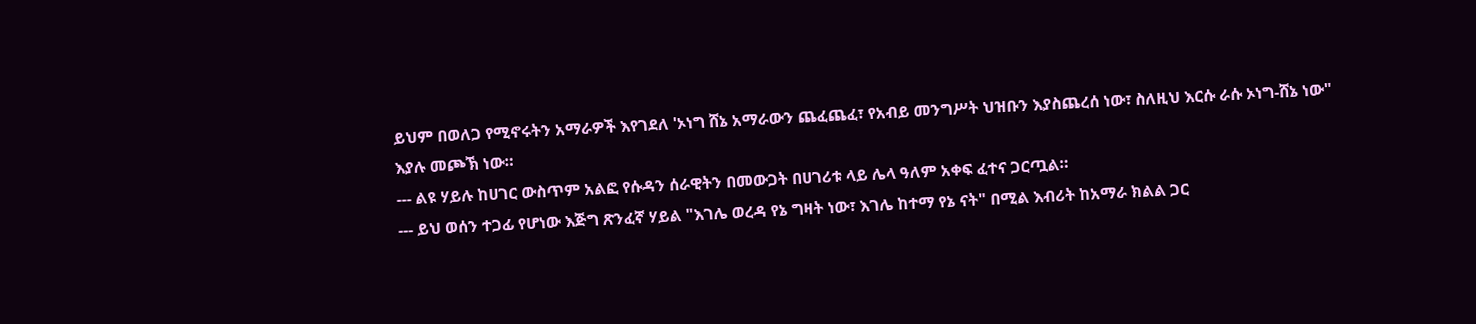ይህም በወለጋ የሚኖሩትን አማራዎች እየገደለ 'ኦነግ ሸኔ አማራውን ጨፈጨፈ፣ የአብይ መንግሥት ህዝቡን እያስጨረሰ ነው፣ ስለዚህ እርሱ ራሱ ኦነግ-ሸኔ ነው" እያሉ መጮኽ ነው።
--- ልዩ ሃይሉ ከሀገር ውስጥም አልፎ የሱዳን ሰራዊትን በመውጋት በሀገሪቱ ላይ ሌላ ዓለም አቀፍ ፈተና ጋርጧል።
--- ይህ ወሰን ተጋፊ የሆነው እጅግ ጽንፈኛ ሃይል "እገሌ ወረዳ የኔ ግዛት ነው፣ እገሌ ከተማ የኔ ናት" በሚል እብሪት ከአማራ ክልል ጋር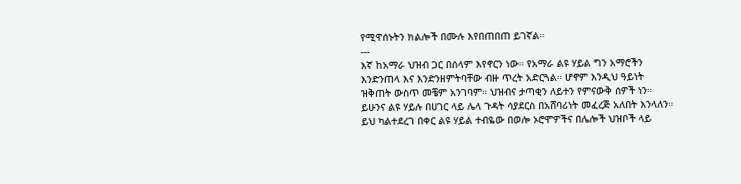የሚዋሰኑትን ክልሎች በሙሉ እየበጠበጠ ይገኛል።
---
እኛ ከአማራ ህዝብ ጋር በሰላም እየኖርን ነው። የአማራ ልዩ ሃይል ግን አማሮችን እንድንጠላ እና እንድንዘምትባቸው ብዙ ጥረት አድርጓል። ሆኖም እንዲህ ዓይነት ዝቅጠት ውስጥ መቼም አንገባም። ህዝብና ታጣቂን ለይተን የምናውቅ ሰዎች ነን። ይሁንና ልዩ ሃይሉ በሀገር ላይ ሌላ ጉዳት ሳያደርስ በአሸባሪነት መፈረጅ አለበት እንላለን። ይህ ካልተደረገ በቀር ልዩ ሃይል ተብዬው በወሎ ኦሮሞዎችና በሌሎች ህዝቦች ላይ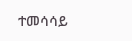ተመሳሳይ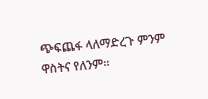ጭፍጨፋ ላለማድረጉ ምንም ዋስትና የለንም።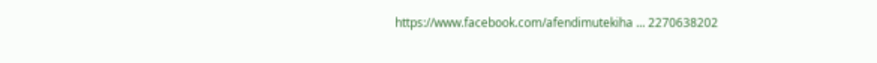https://www.facebook.com/afendimutekiha ... 2270638202